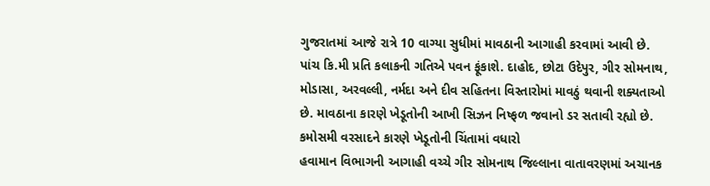ગુજરાતમાં આજે રાત્રે 10 વાગ્યા સુધીમાં માવઠાની આગાહી કરવામાં આવી છે. પાંચ કિ.મી પ્રતિ કલાકની ગતિએ પવન ફૂંકાશે. દાહોદ, છોટા ઉદેપુર, ગીર સોમનાથ, મોડાસા, અરવલ્લી, નર્મદા અને દીવ સહિતના વિસ્તારોમાં માવઠું થવાની શક્યતાઓ છે. માવઠાના કારણે ખેડૂતોની આખી સિઝન નિષ્ફળ જવાનો ડર સતાવી રહ્યો છે.
કમોસમી વરસાદને કારણે ખેડૂતોની ચિંતામાં વધારો
હવામાન વિભાગની આગાહી વચ્ચે ગીર સોમનાથ જિલ્લાના વાતાવરણમાં અચાનક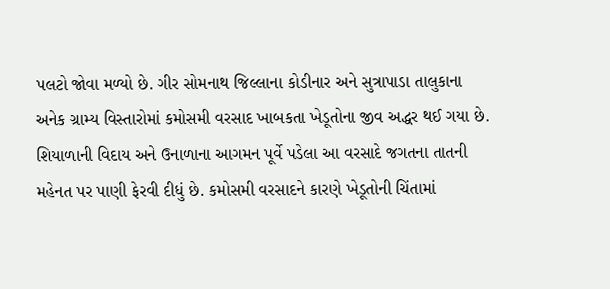પલટો જોવા મળ્યો છે. ગીર સોમનાથ જિલ્લાના કોડીનાર અને સુત્રાપાડા તાલુકાના અનેક ગ્રામ્ય વિસ્તારોમાં કમોસમી વરસાદ ખાબકતા ખેડૂતોના જીવ અદ્ધર થઈ ગયા છે. શિયાળાની વિદાય અને ઉનાળાના આગમન પૂર્વે પડેલા આ વરસાદે જગતના તાતની મહેનત પર પાણી ફેરવી દીધું છે. કમોસમી વરસાદને કારણે ખેડૂતોની ચિંતામાં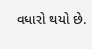વધારો થયો છે.